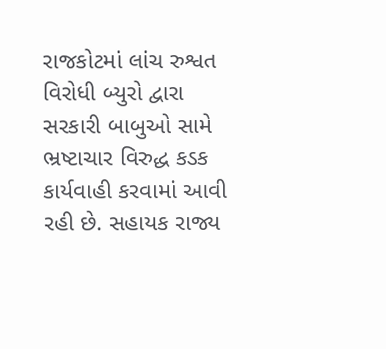રાજકોટમાં લાંચ રુશ્વત વિરોધી બ્યુરો દ્વારા સરકારી બાબુઓ સામે ભ્રષ્ટાચાર વિરુદ્ધ કડક કાર્યવાહી કરવામાં આવી રહી છે. સહાયક રાજ્ય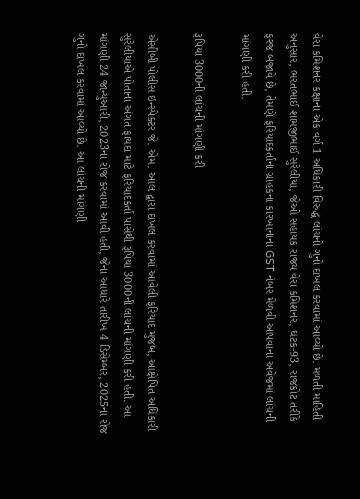વેરા કમિશનર કક્ષાના એક વર્ગ 1 અધિકારી વિરુદ્ધ લાંચનો ગુનો દાખલ કરવામાં આવ્યો છે. મળતી માહિતી અનુસાર, ભરતભાઈ શામજીભાઈ સુરેલીયા, જેઓ સહાયક રાજ્ય વેરા કમિશનર, ઘટક-93, રાજકોટ તરીકે ફરજ બજાવે છે, તેમણે ફરિયાદકર્તાના ગ્રાહકના કારખાનાના GST નંબર મેળવી આપવાના અવેજમાં લાંચની માંગણી કરી હતી.

રૂપિયા 3000ની લાંચની માંગણી કરી

એસીબી પોલીસ ઇન્સ્પેક્ટર જે. એમ. આલ દ્વારા દાખલ કરવામાં આવેલી ફરિયાદ મુજબ, આક્ષેપિત અધિકારી સુરેલીયાએ પોતાના અંગત ફાયદા માટે ફરિયાદકર્તા પાસેથી રૂપિયા 3000ની લાંચની માંગણી કરી હતી. આ માંગણી 24 જાન્યુઆરી, 2023ના રોજ કરવામાં આવી હતી, જેના આધારે તારીખ 4 ડિસેમ્બર, 2025ના રોજ ગુનો દાખલ કરવામાં આવ્યો છે. આ લાંચની માંગણી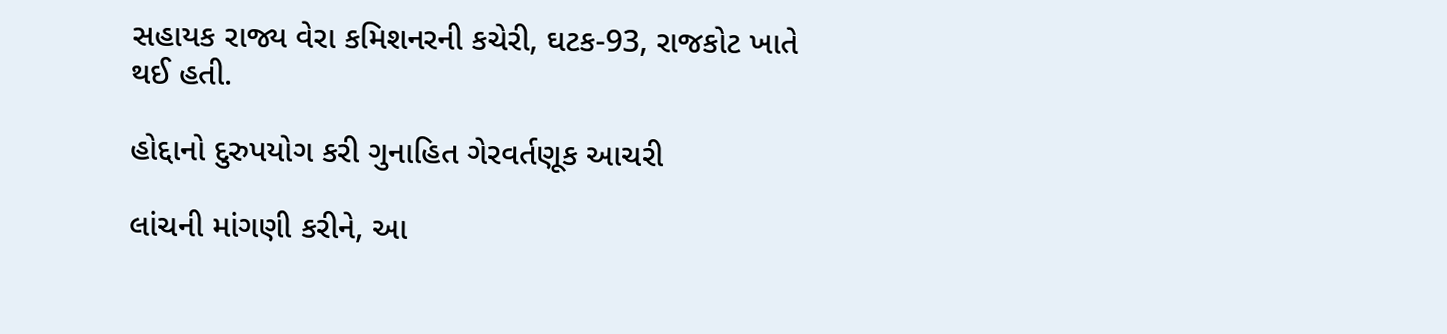સહાયક રાજ્ય વેરા કમિશનરની કચેરી, ઘટક-93, રાજકોટ ખાતે થઈ હતી.

હોદ્દાનો દુરુપયોગ કરી ગુનાહિત ગેરવર્તણૂક આચરી

લાંચની માંગણી કરીને, આ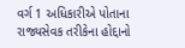વર્ગ 1 અધિકારીએ પોતાના રાજ્યસેવક તરીકેના હોદ્દાનો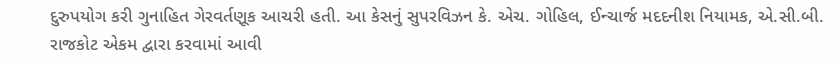દુરુપયોગ કરી ગુનાહિત ગેરવર્તણૂક આચરી હતી. આ કેસનું સુપરવિઝન કે. એચ. ગોહિલ, ઈન્ચાર્જ મદદનીશ નિયામક, એ.સી.બી. રાજકોટ એકમ દ્વારા કરવામાં આવી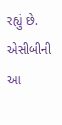રહ્યું છે. એસીબીની આ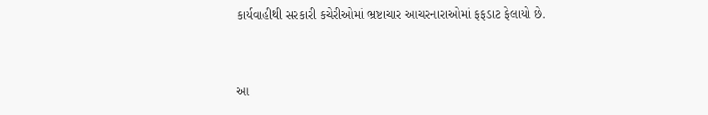કાર્યવાહીથી સરકારી કચેરીઓમાં ભ્રષ્ટાચાર આચરનારાઓમાં ફફડાટ ફેલાયો છે.


આ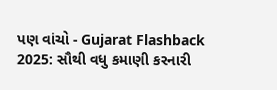પણ વાંચો - Gujarat Flashback 2025: સૌથી વધુ કમાણી કરનારી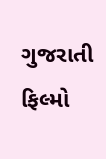ગુજરાતી ફિલ્મો